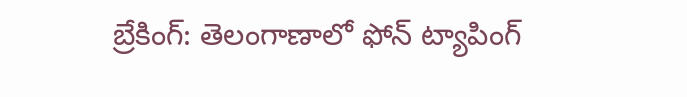బ్రేకింగ్: తెలంగాణాలో ఫోన్ ట్యాపింగ్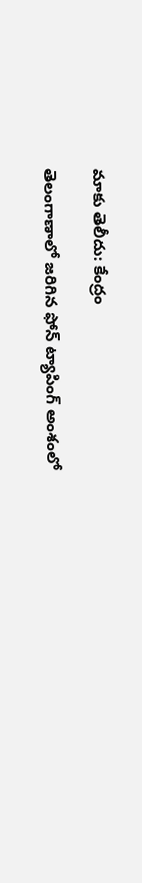మాకు తెలీదు: కేంద్రం

తెలంగాణాలో జరిగిన ఫోన్ ట్యాపింగ్ అంశంలో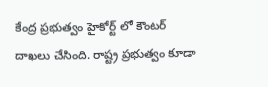కేంద్ర ప్రభుత్వం హైకోర్ట్ లో కౌంటర్ దాఖలు చేసింది. రాష్ట్ర ప్రభుత్వం కూడా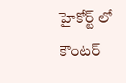హైకోర్ట్ లో కౌంటర్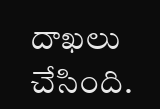దాఖలు చేసింది.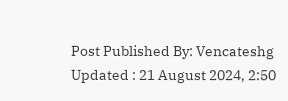Post Published By: Vencateshg
Updated : 21 August 2024, 2:50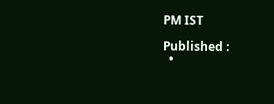PM IST

Published :
  •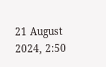21 August 2024, 2:50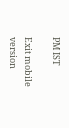PM IST

Exit mobile version